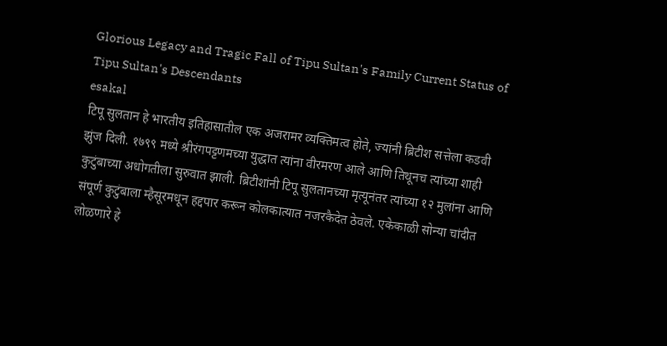Glorious Legacy and Tragic Fall of Tipu Sultan's Family Current Status of Tipu Sultan's Descendants
esakal
टिपू सुलतान हे भारतीय इतिहासातील एक अजरामर व्यक्तिमत्व होते, ज्यांनी ब्रिटीश सत्तेला कडवी झुंज दिली. १७९९ मध्ये श्रीरंगपट्टणमच्या युद्धात त्यांना वीरमरण आले आणि तिथूनच त्यांच्या शाही कुटुंबाच्या अधोगतीला सुरुवात झाली. ब्रिटीशांनी टिपू सुलतानच्या मृत्यूनंतर त्यांच्या १२ मुलांना आणि संपूर्ण कुटुंबाला म्हैसूरमधून हद्दपार करून कोलकात्यात नजरकैदेत ठेवले. एकेकाळी सोन्या चांदीत लोळणारे हे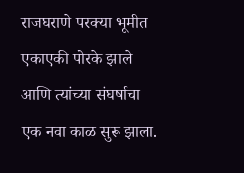राजघराणे परक्या भूमीत एकाएकी पोरके झाले आणि त्यांच्या संघर्षाचा एक नवा काळ सुरू झाला.